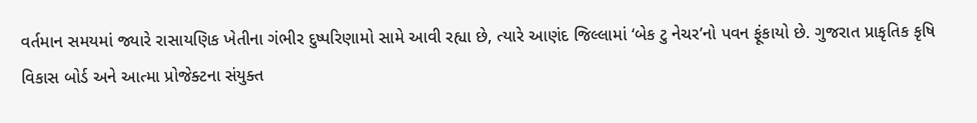વર્તમાન સમયમાં જ્યારે રાસાયણિક ખેતીના ગંભીર દુષ્પરિણામો સામે આવી રહ્યા છે, ત્યારે આણંદ જિલ્લામાં ‘બેક ટુ નેચર’નો પવન ફૂંકાયો છે. ગુજરાત પ્રાકૃતિક કૃષિ વિકાસ બોર્ડ અને આત્મા પ્રોજેક્ટના સંયુક્ત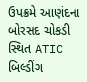ઉપક્રમે આણંદના બોરસદ ચોકડી સ્થિત ATIC બિલ્ડીંગ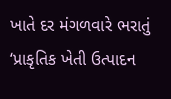ખાતે દર મંગળવારે ભરાતું ‘પ્રાકૃતિક ખેતી ઉત્પાદન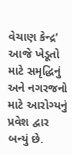વેચાણ કેન્દ્ર’ આજે ખેડૂતો માટે સમૃદ્ધિનું અને નગરજનો માટે આરોગ્યનું પ્રવેશ દ્વાર બન્યું છે.